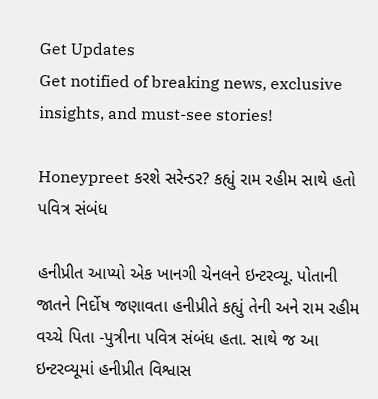Get Updates
Get notified of breaking news, exclusive insights, and must-see stories!

Honeypreet કરશે સરેન્ડર? કહ્યું રામ રહીમ સાથે હતો પવિત્ર સંબંધ

હનીપ્રીત આપ્યો એક ખાનગી ચેનલને ઇન્ટરવ્યૂ. પોતાની જાતને નિર્દોષ જણાવતા હનીપ્રીતે કહ્યું તેની અને રામ રહીમ વચ્ચે પિતા -પુત્રીના પવિત્ર સંબંધ હતા. સાથે જ આ ઇન્ટરવ્યૂમાં હનીપ્રીત વિશ્વાસ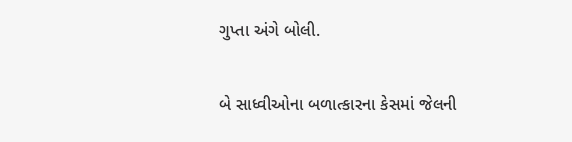ગુપ્તા અંગે બોલી.

બે સાધ્વીઓના બળાત્કારના કેસમાં જેલની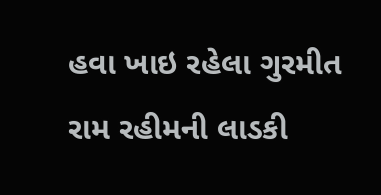હવા ખાઇ રહેલા ગુરમીત રામ રહીમની લાડકી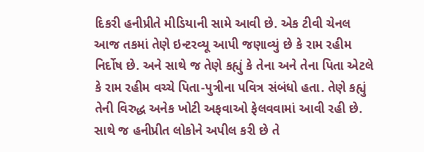દિકરી હનીપ્રીતે મીડિયાની સામે આવી છે. એક ટીવી ચેનલ આજ તકમાં તેણે ઇન્ટરવ્યૂ આપી જણાવ્યું છે કે રામ રહીમ નિર્દોષ છે. અને સાથે જ તેણે કહ્યું કે તેના અને તેના પિતા એટલે કે રામ રહીમ વચ્ચે પિતા-પુત્રીના પવિત્ર સંબંધો હતા. તેણે કહ્યું તેની વિરુદ્ધ અનેક ખોટી અફવાઓ ફેલવવામાં આવી રહી છે. સાથે જ હનીપ્રીત લોકોને અપીલ કરી છે તે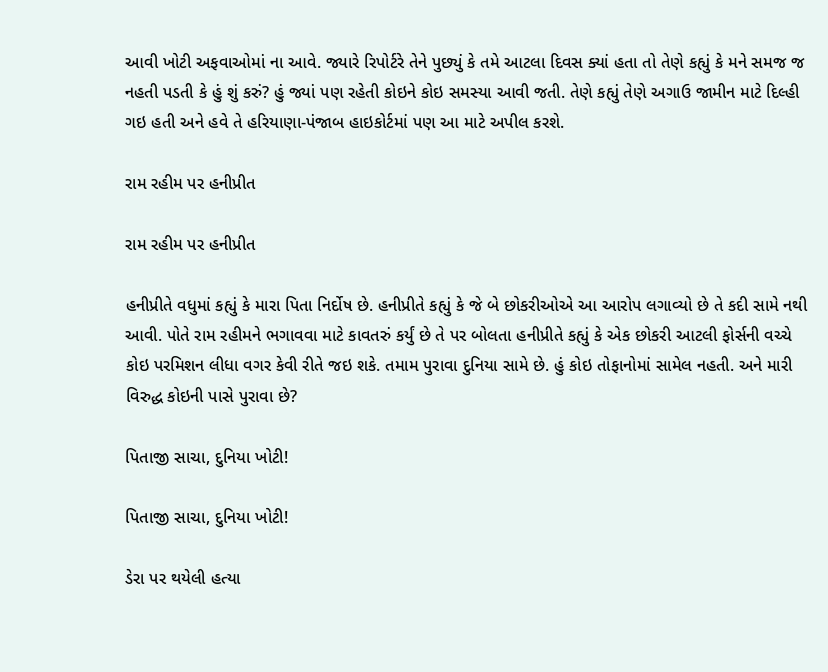આવી ખોટી અફવાઓમાં ના આવે. જ્યારે રિપોર્ટરે તેને પુછ્યું કે તમે આટલા દિવસ ક્યાં હતા તો તેણે કહ્યું કે મને સમજ જ નહતી પડતી કે હું શું કરું? હું જ્યાં પણ રહેતી કોઇને કોઇ સમસ્યા આવી જતી. તેણે કહ્યું તેણે અગાઉ જામીન માટે દિલ્હી ગઇ હતી અને હવે તે હરિયાણા-પંજાબ હાઇકોર્ટમાં પણ આ માટે અપીલ કરશે.

રામ રહીમ પર હનીપ્રીત

રામ રહીમ પર હનીપ્રીત

હનીપ્રીતે વધુમાં કહ્યું કે મારા પિતા નિર્દોષ છે. હનીપ્રીતે કહ્યું કે જે બે છોકરીઓએ આ આરોપ લગાવ્યો છે તે કદી સામે નથી આવી. પોતે રામ રહીમને ભગાવવા માટે કાવતરું કર્યું છે તે પર બોલતા હનીપ્રીતે કહ્યું કે એક છોકરી આટલી ફોર્સની વચ્ચે કોઇ પરમિશન લીધા વગર કેવી રીતે જઇ શકે. તમામ પુરાવા દુનિયા સામે છે. હું કોઇ તોફાનોમાં સામેલ નહતી. અને મારી વિરુદ્ધ કોઇની પાસે પુરાવા છે?

પિતાજી સાચા, દુનિયા ખોટી!

પિતાજી સાચા, દુનિયા ખોટી!

ડેરા પર થયેલી હત્યા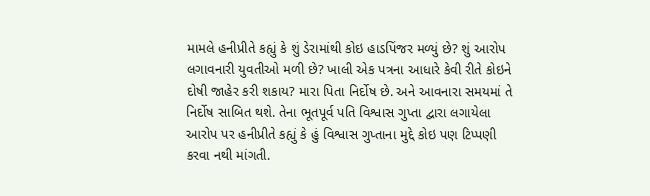મામલે હનીપ્રીતે કહ્યું કે શું ડેરામાંથી કોઇ હાડપિંજર મળ્યું છે? શું આરોપ લગાવનારી યુવતીઓ મળી છે? ખાલી એક પત્રના આધારે કેવી રીતે કોઇને દોષી જાહેર કરી શકાય? મારા પિતા નિર્દોષ છે. અને આવનારા સમયમાં તે નિર્દોષ સાબિત થશે. તેના ભૂતપૂર્વ પતિ વિશ્વાસ ગુપ્તા દ્વારા લગાયેલા આરોપ પર હનીપ્રીતે કહ્યું કે હું વિશ્વાસ ગુપ્તાના મુદ્દે કોઇ પણ ટિપ્પણી કરવા નથી માંગતી.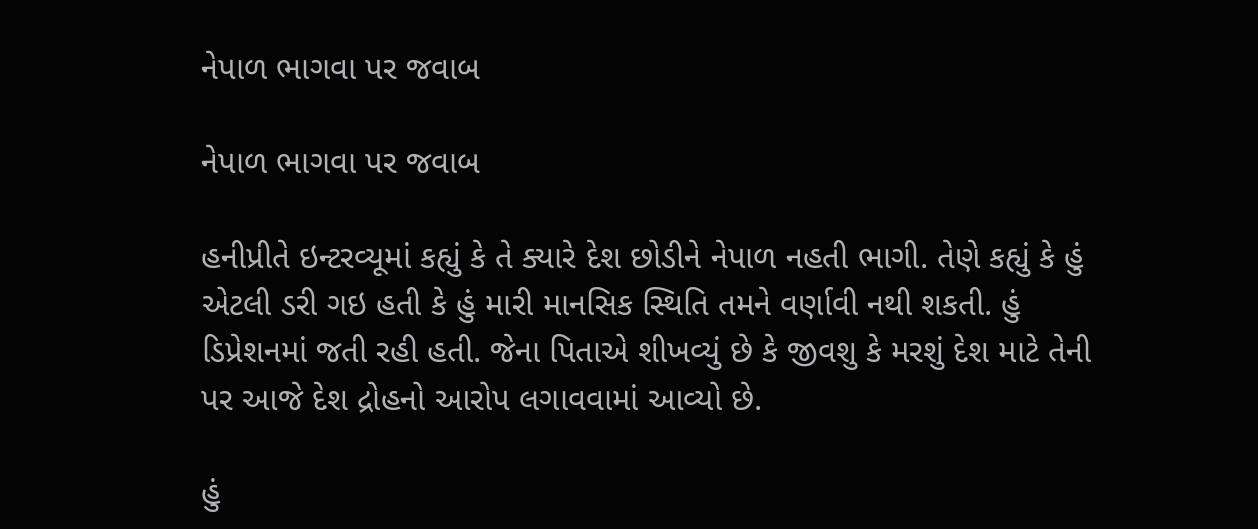નેપાળ ભાગવા પર જવાબ

નેપાળ ભાગવા પર જવાબ

હનીપ્રીતે ઇન્ટરવ્યૂમાં કહ્યું કે તે ક્યારે દેશ છોડીને નેપાળ નહતી ભાગી. તેણે કહ્યું કે હું એટલી ડરી ગઇ હતી કે હું મારી માનસિક સ્થિતિ તમને વર્ણાવી નથી શકતી. હું ડિપ્રેશનમાં જતી રહી હતી. જેના પિતાએ શીખવ્યું છે કે જીવશુ કે મરશું દેશ માટે તેની પર આજે દેશ દ્રોહનો આરોપ લગાવવામાં આવ્યો છે.

હું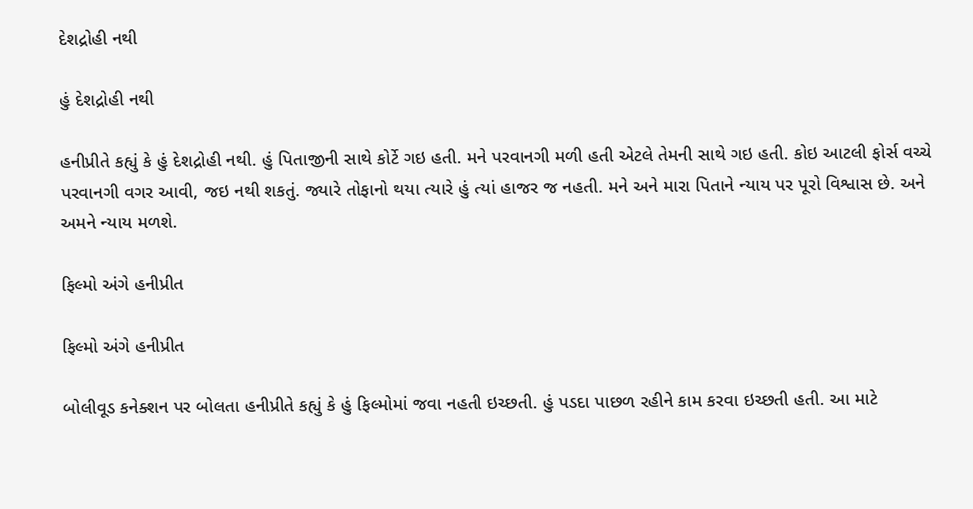દેશદ્રોહી નથી

હું દેશદ્રોહી નથી

હનીપ્રીતે કહ્યું કે હું દેશદ્રોહી નથી. હું પિતાજીની સાથે કોર્ટે ગઇ હતી. મને પરવાનગી મળી હતી એટલે તેમની સાથે ગઇ હતી. કોઇ આટલી ફોર્સ વચ્ચે પરવાનગી વગર આવી, જઇ નથી શકતું. જ્યારે તોફાનો થયા ત્યારે હું ત્યાં હાજર જ નહતી. મને અને મારા પિતાને ન્યાય પર પૂરો વિશ્વાસ છે. અને અમને ન્યાય મળશે.

ફિલ્મો અંગે હનીપ્રીત

ફિલ્મો અંગે હનીપ્રીત

બોલીવૂડ કનેક્શન પર બોલતા હનીપ્રીતે કહ્યું કે હું ફિલ્મોમાં જવા નહતી ઇચ્છતી. હું પડદા પાછળ રહીને કામ કરવા ઇચ્છતી હતી. આ માટે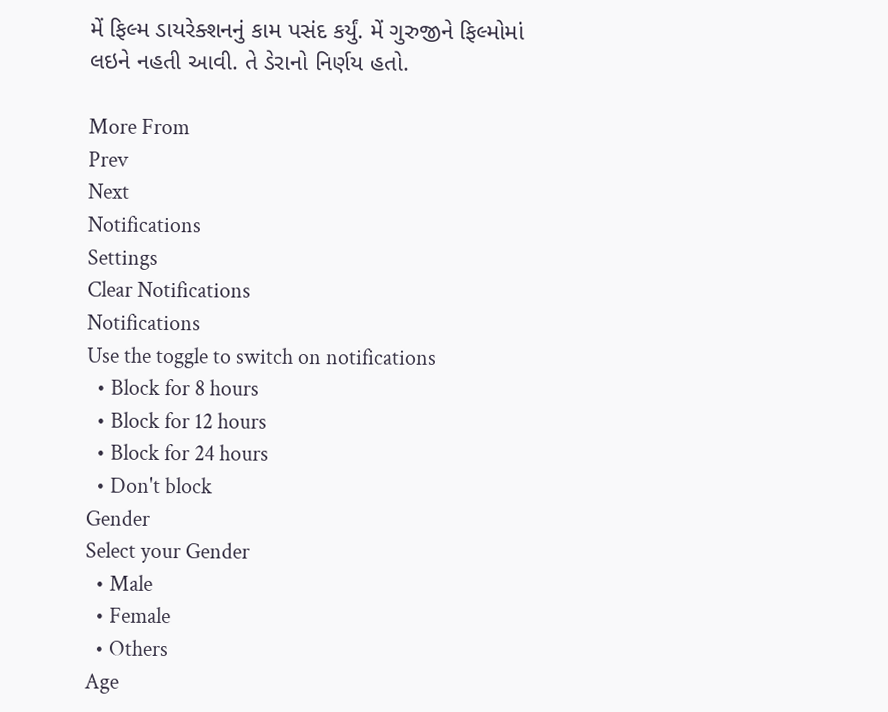મેં ફિલ્મ ડાયરેક્શનનું કામ પસંદ કર્યું. મેં ગુરુજીને ફિલ્મોમાં લઇને નહતી આવી. તે ડેરાનો નિર્ણય હતો.

More From
Prev
Next
Notifications
Settings
Clear Notifications
Notifications
Use the toggle to switch on notifications
  • Block for 8 hours
  • Block for 12 hours
  • Block for 24 hours
  • Don't block
Gender
Select your Gender
  • Male
  • Female
  • Others
Age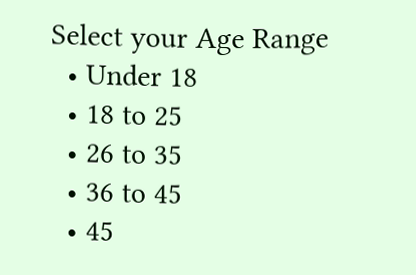Select your Age Range
  • Under 18
  • 18 to 25
  • 26 to 35
  • 36 to 45
  • 45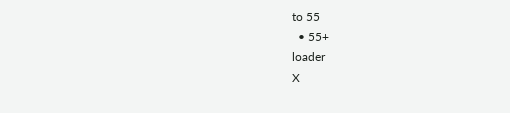to 55
  • 55+
loader
X